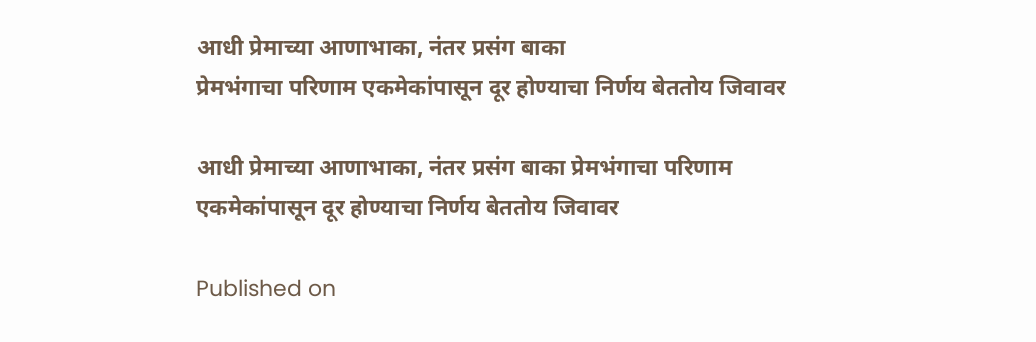आधी प्रेमाच्या आणाभाका, नंतर प्रसंग बाका
प्रेमभंगाचा परिणाम एकमेकांपासून दूर होण्याचा निर्णय बेततोय जिवावर

आधी प्रेमाच्या आणाभाका, नंतर प्रसंग बाका प्रेमभंगाचा परिणाम एकमेकांपासून दूर होण्याचा निर्णय बेततोय जिवावर

Published on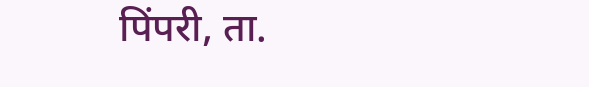पिंपरी, ता.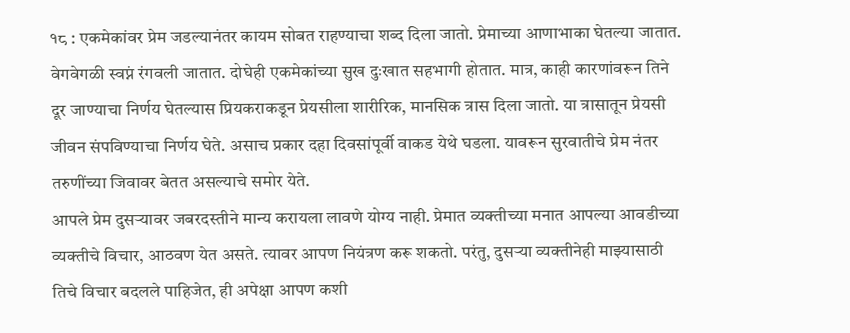१८ : एकमेकांवर प्रेम जडल्यानंतर कायम सोबत राहण्याचा शब्द दिला जातो. प्रेमाच्या आणाभाका घेतल्या जातात. वेगवेगळी स्वप्नं रंगवली जातात. दोघेही एकमेकांच्या सुख दुःखात सहभागी होतात. मात्र, काही कारणांवरून तिने दूर जाण्याचा निर्णय घेतल्यास प्रियकराकडून प्रेयसीला शारीरिक, मानसिक त्रास दिला जातो. या त्रासातून प्रेयसी जीवन संपविण्याचा निर्णय घेते. असाच प्रकार दहा दिवसांपूर्वी वाकड येथे घडला. यावरून सुरवातीचे प्रेम नंतर तरुणींच्या जिवावर बेतत असल्याचे समोर येते.
आपले प्रेम दुसऱ्यावर जबरदस्तीने मान्य करायला लावणे योग्य नाही. प्रेमात व्यक्तीच्या मनात आपल्या आवडीच्या व्यक्तीचे विचार, आठवण येत असते. त्यावर आपण नियंत्रण करू शकतो. परंतु, दुसऱ्या व्यक्तीनेही माझ्यासाठी तिचे विचार बदलले पाहिजेत, ही अपेक्षा आपण कशी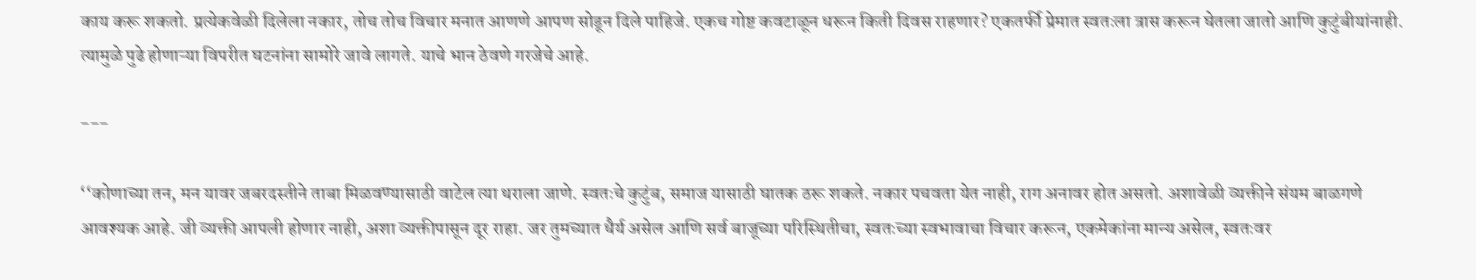काय करू शकतो. प्रत्येकवेळी दिलेला नकार, तोच तोच विचार मनात आणणे आपण सोडून दिले पाहिजे. एकच गोष्ट कवटाळून धरून किती दिवस राहणार? एकतर्फी प्रेमात स्वतःला त्रास करून घेतला जातो आणि कुटुंबीयांनाही. त्यामुळे पुढे होणाऱ्या विपरीत घटनांना सामोरे जावे लागते. याचे भान ठेवणे गरजेचे आहे.

---

‘‘कोणाच्या तन, मन यावर जबरदस्तीने ताबा मिळवण्यासाठी वाटेल त्या थराला जाणे. स्वतःचे कुटुंब, समाज यासाठी घातक ठरू शकते. नकार पचवता येत नाही, राग अनावर होत असतो. अशावेळी व्यक्तीने संयम बाळगणे आवश्यक आहे. जी व्यक्ती आपली होणार नाही, अशा व्यक्तीपासून दूर राहा. जर तुमच्यात धैर्य असेल आणि सर्व बाजूच्या परिस्थितीचा, स्वतःच्या स्वभावाचा विचार करून, एकमेकांना मान्य असेल, स्वतःवर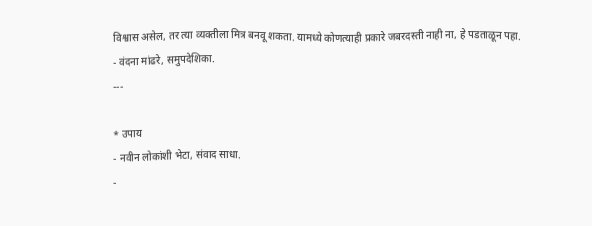विश्वास असेल, तर त्या व्यक्तीला मित्र बनवू शकता. यामध्ये कोणत्याही प्रकारे जबरदस्ती नाही ना, हे पडताळून पहा.
- वंदना मांढरे, समुपदेशिका.
---

* उपाय
- नवीन लोकांशी भेटा, संवाद साधा.
-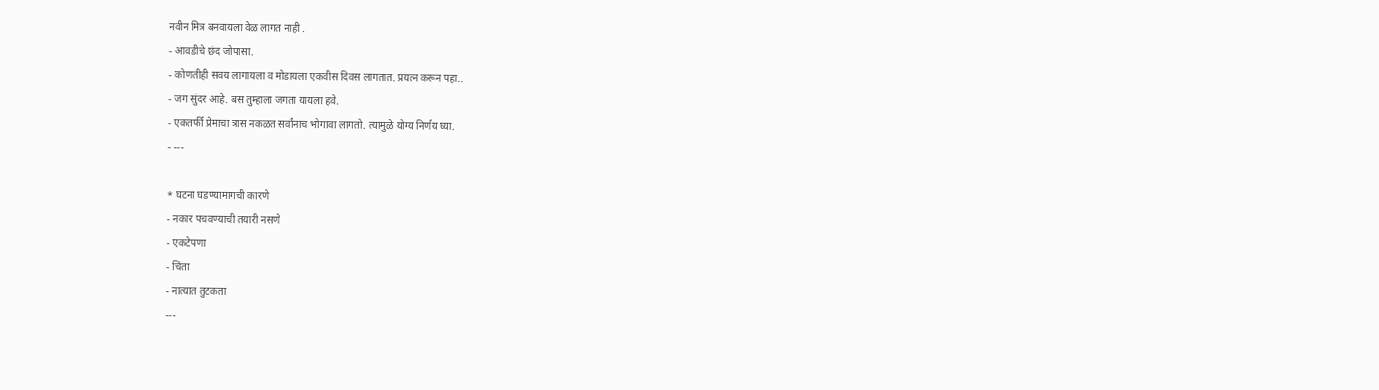नवीन मित्र बनवायला वेळ लागत नाही .
- आवडीचे छंद जोपासा.
- कोणतीही सवय लागायला व मोडायला एकवीस दिवस लागतात. प्रयत्न करून पहा..
- जग सुंदर आहे. बस तुम्हाला जगता यायला हवे.
- एकतर्फी प्रेमाचा त्रास नकळत सर्वांनाच भोगावा लागतो. त्यामुळे योग्य निर्णय घ्या.
- ---

* घटना घडण्यामागची कारणे
- नकार पचवण्याची तयारी नसणे
- एकटेपणा
- चिंता
- नात्यात तुटकता
---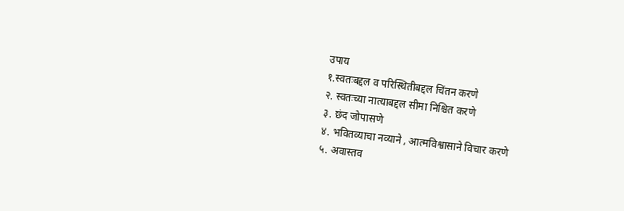उपाय
१.स्वतःबद्दल व परिस्थितीबद्दल चिंतन करणे
२. स्वतःच्या नात्याबद्दल सीमा निश्चित करणे
३. छंद जोपासणे
४. भवितव्याचा नव्याने , आत्मविश्वासाने विचार करणे
५. अवास्तव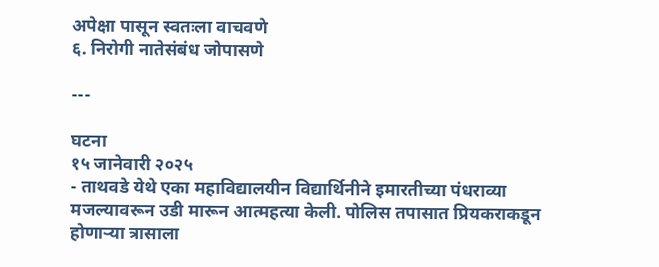अपेक्षा पासून स्वतःला वाचवणे
६. निरोगी नातेसंबंध जोपासणे

---

घटना
१५ जानेवारी २०२५
- ताथवडे येथे एका महाविद्यालयीन विद्यार्थिनीने इमारतीच्या पंधराव्या मजल्यावरून उडी मारून आत्महत्या केली. पोलिस तपासात प्रियकराकडून होणाऱ्या त्रासाला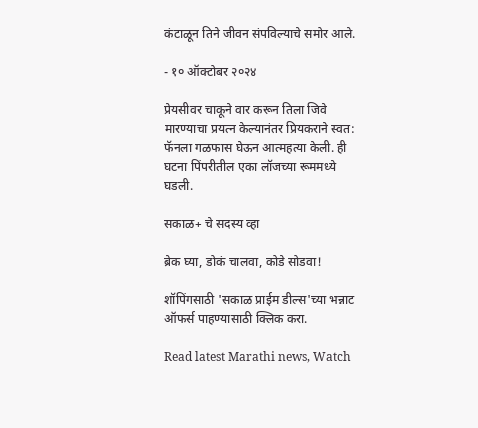कंटाळून तिने जीवन संपविल्याचे समोर आले.

- १० ऑक्टोबर २०२४

प्रेयसीवर चाकूने वार करून तिला जिवे मारण्याचा प्रयत्न केल्यानंतर प्रियकराने स्वत: फॅनला गळफास घेऊन आत्महत्या केली. ही घटना पिंपरीतील एका लॉजच्या रूममध्ये घडली.

सकाळ+ चे सदस्य व्हा

ब्रेक घ्या, डोकं चालवा, कोडे सोडवा!

शॉपिंगसाठी 'सकाळ प्राईम डील्स'च्या भन्नाट ऑफर्स पाहण्यासाठी क्लिक करा.

Read latest Marathi news, Watch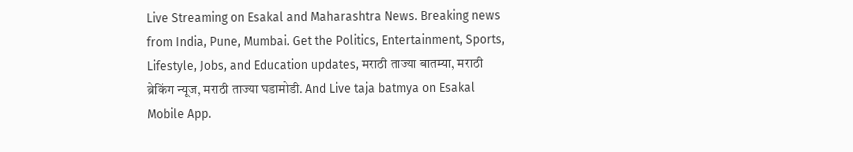Live Streaming on Esakal and Maharashtra News. Breaking news from India, Pune, Mumbai. Get the Politics, Entertainment, Sports, Lifestyle, Jobs, and Education updates, मराठी ताज्या बातम्या, मराठी ब्रेकिंग न्यूज, मराठी ताज्या घडामोडी. And Live taja batmya on Esakal Mobile App.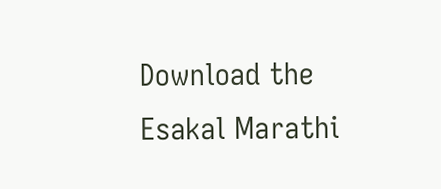Download the Esakal Marathi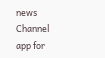news Channel app for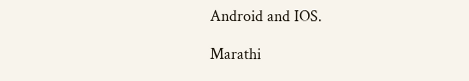Android and IOS.

Marathi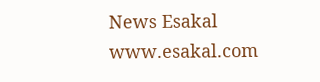News Esakal
www.esakal.com